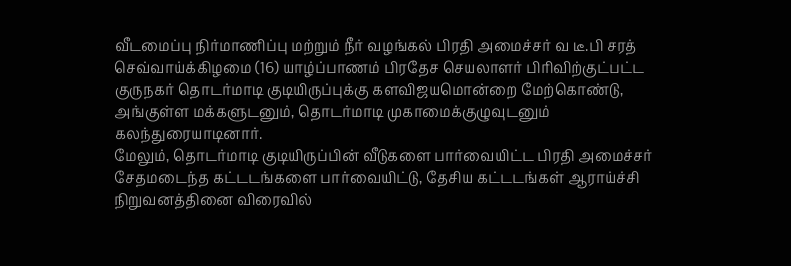வீடமைப்பு நிர்மாணிப்பு மற்றும் நீர் வழங்கல் பிரதி அமைச்சர் வ டீ.பி சரத் செவ்வாய்க்கிழமை (16) யாழ்ப்பாணம் பிரதேச செயலாளர் பிரிவிற்குட்பட்ட குருநகர் தொடர்மாடி குடியிருப்புக்கு களவிஜயமொன்றை மேற்கொண்டு, அங்குள்ள மக்களுடனும், தொடர்மாடி முகாமைக்குழுவுடனும் கலந்துரையாடினார்.
மேலும், தொடர்மாடி குடியிருப்பின் வீடுகளை பார்வையிட்ட பிரதி அமைச்சர் சேதமடைந்த கட்டடங்களை பார்வையிட்டு, தேசிய கட்டடங்கள் ஆராய்ச்சி நிறுவனத்தினை விரைவில்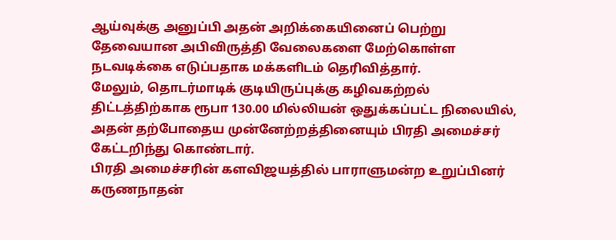ஆய்வுக்கு அனுப்பி அதன் அறிக்கையினைப் பெற்று தேவையான அபிவிருத்தி வேலைகளை மேற்கொள்ள நடவடிக்கை எடுப்பதாக மக்களிடம் தெரிவித்தார்.
மேலும், தொடர்மாடிக் குடியிருப்புக்கு கழிவகற்றல் திட்டத்திற்காக ரூபா 130.00 மில்லியன் ஒதுக்கப்பட்ட நிலையில், அதன் தற்போதைய முன்னேற்றத்தினையும் பிரதி அமைச்சர் கேட்டறிந்து கொண்டார்.
பிரதி அமைச்சரின் களவிஜயத்தில் பாராளுமன்ற உறுப்பினர் கருணநாதன்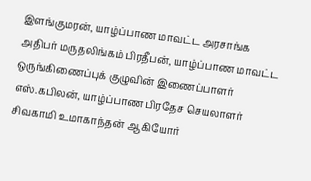இளங்குமரன், யாழ்ப்பாண மாவட்ட அரசாங்க அதிபர் மருதலிங்கம் பிரதீபன், யாழ்ப்பாண மாவட்ட ஒருங்கிணைப்புக் குழுவின் இணைப்பாளர் எஸ்.கபிலன், யாழ்ப்பாண பிரதேச செயலாளர் சிவகாமி உமாகாந்தன் ஆகியோர்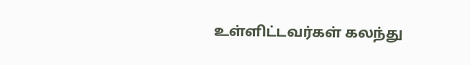உள்ளிட்டவர்கள் கலந்து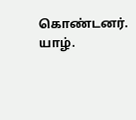கொண்டனர்.
யாழ்.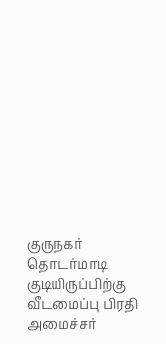குருநகர் தொடர்மாடி குடியிருப்பிற்கு வீடமைப்பு பிரதி அமைச்சர்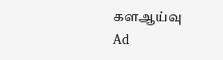களஆய்வு
Ad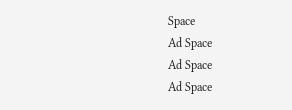Space
Ad Space
Ad Space
Ad Space